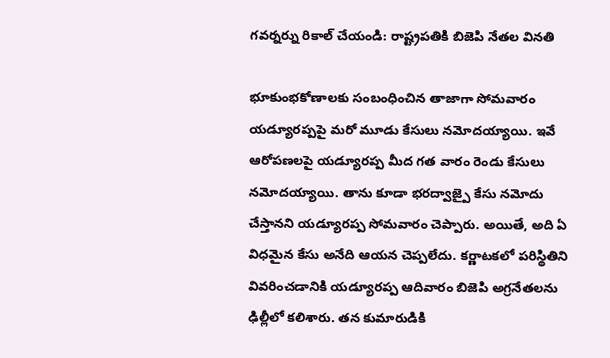గవర్నర్ను రికాల్ చేయండి: రాష్ట్రపతికి బిజెపి నేతల వినతి

భూకుంభకోణాలకు సంబంధించిన తాజాగా సోమవారం యడ్యూరప్పపై మరో మూడు కేసులు నమోదయ్యాయి. ఇవే ఆరోపణలపై యడ్యూరప్ప మీద గత వారం రెండు కేసులు నమోదయ్యాయి. తాను కూడా భరద్వాజ్పై కేసు నమోదు చేస్తానని యడ్యూరప్ప సోమవారం చెప్పారు. అయితే, అది ఏ విధమైన కేసు అనేది ఆయన చెప్పలేదు. కర్ణాటకలో పరిస్థితిని వివరించడానికి యడ్యూరప్ప ఆదివారం బిజెపి అగ్రనేతలను ఢిల్లీలో కలిశారు. తన కుమారుడికి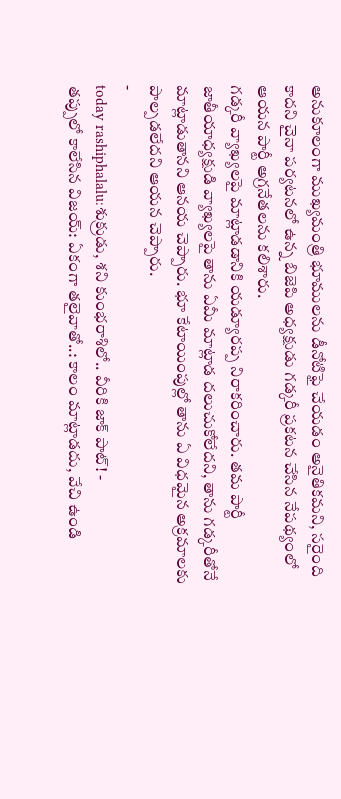అనుకూలంగా ముఖ్యమంత్రి భూములను డీనోటిఫై చేయడం అనైతికమని, సరైంది కాదని చైనా పర్యటనలో ఉన్న బిజెపి అధ్యక్షుడు గడ్కరీ ప్రకటన చేసిన నేపథ్యంలో ఆయన పార్టీ అగ్రనేతలను కలిశారు.
గడ్కరీ వ్యాఖ్యలపై మాట్లాడడానికి యడ్యూరప్ప నిరాకరించారు. తమ పార్టీ జాతీయాధ్యక్షుడి వ్యాఖ్యలపై తాను ఏమీ మాట్లాడ దలుచుకోలేదని, తాను గడ్కరీతోనే మాట్లాడుతానని ఆనయ చెప్పారు. భూ కేటాయింపుల్లో తాను ఏ విధమైన అక్రమాలకు పాల్పడలేదని ఆయన చెప్పారు.
-
today rashiphalalu:శుక్రుడు, శని కుంభరాశిలో.. వీరికి జాక్ పాట్! -
తప్పులో కాలేసిన విజయ్: ఏకంగా తలైవాతో..: కాలం మాట్లాడదు, వేచి ఉండి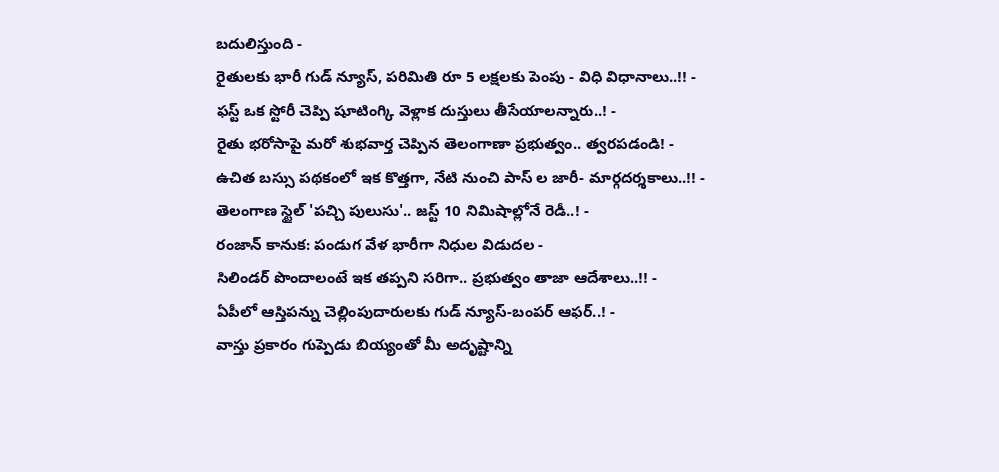బదులిస్తుంది -
రైతులకు భారీ గుడ్ న్యూస్, పరిమితి రూ 5 లక్షలకు పెంపు - విధి విధానాలు..!! -
ఫస్ట్ ఒక స్టోరీ చెప్పి షూటింగ్కి వెళ్లాక దుస్తులు తీసేయాలన్నారు..! -
రైతు భరోసాపై మరో శుభవార్త చెప్పిన తెలంగాణా ప్రభుత్వం.. త్వరపడండి! -
ఉచిత బస్సు పథకంలో ఇక కొత్తగా, నేటి నుంచి పాస్ ల జారీ- మార్గదర్శకాలు..!! -
తెలంగాణ స్టైల్ 'పచ్చి పులుసు'.. జస్ట్ 10 నిమిషాల్లోనే రెడీ..! -
రంజాన్ కానుక: పండుగ వేళ భారీగా నిధుల విడుదల -
సిలిండర్ పొందాలంటే ఇక తప్పని సరిగా.. ప్రభుత్వం తాజా ఆదేశాలు..!! -
ఏపీలో ఆస్తిపన్ను చెల్లింపుదారులకు గుడ్ న్యూస్-బంపర్ ఆఫర్..! -
వాస్తు ప్రకారం గుప్పెడు బియ్యంతో మీ అదృష్టాన్ని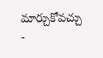మార్చుకోవచ్చు -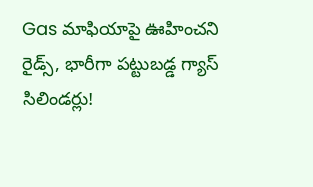Gas మాఫియాపై ఊహించని రైడ్స్, భారీగా పట్టుబడ్డ గ్యాస్ సిలిండర్లు!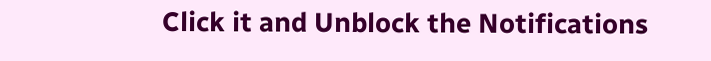Click it and Unblock the Notifications